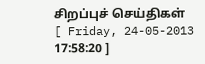சிறப்புச் செய்திகள்
[ Friday, 24-05-2013 17:58:20 ]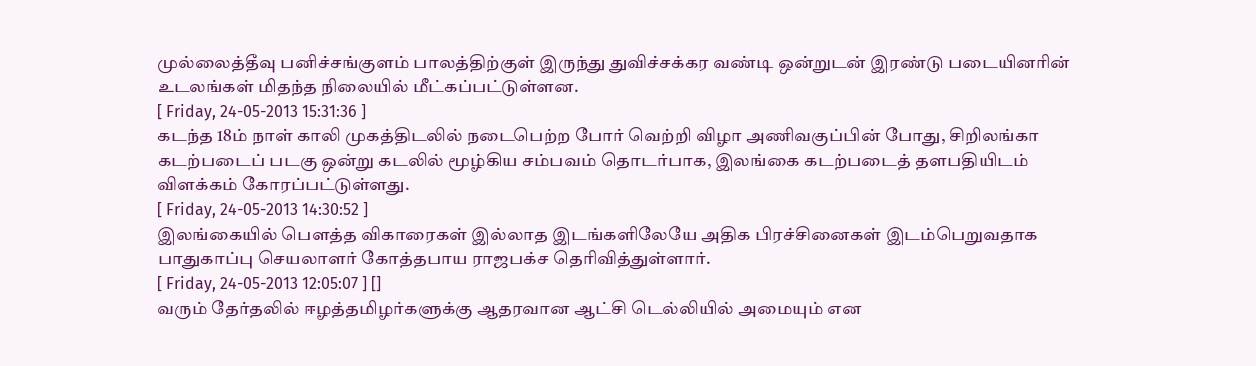முல்லைத்தீவு பனிச்சங்குளம் பாலத்திற்குள் இருந்து துவிச்சக்கர வண்டி ஒன்றுடன் இரண்டு படையினரின் உடலங்கள் மிதந்த நிலையில் மீட்கப்பட்டுள்ளன.
[ Friday, 24-05-2013 15:31:36 ]
கடந்த 18ம் நாள் காலி முகத்திடலில் நடைபெற்ற போர் வெற்றி விழா அணிவகுப்பின் போது, சிறிலங்கா கடற்படைப் படகு ஒன்று கடலில் மூழ்கிய சம்பவம் தொடர்பாக, இலங்கை கடற்படைத் தளபதியிடம் விளக்கம் கோரப்பட்டுள்ளது.
[ Friday, 24-05-2013 14:30:52 ]
இலங்கையில் பௌத்த விகாரைகள் இல்லாத இடங்களிலேயே அதிக பிரச்சினைகள் இடம்பெறுவதாக பாதுகாப்பு செயலாளர் கோத்தபாய ராஜபக்ச தெரிவித்துள்ளார்.
[ Friday, 24-05-2013 12:05:07 ] []
வரும் தேர்தலில் ஈழத்தமிழர்களுக்கு ஆதரவான ஆட்சி டெல்லியில் அமையும் என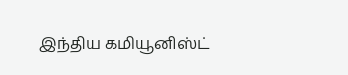இந்திய கமியூனிஸ்ட்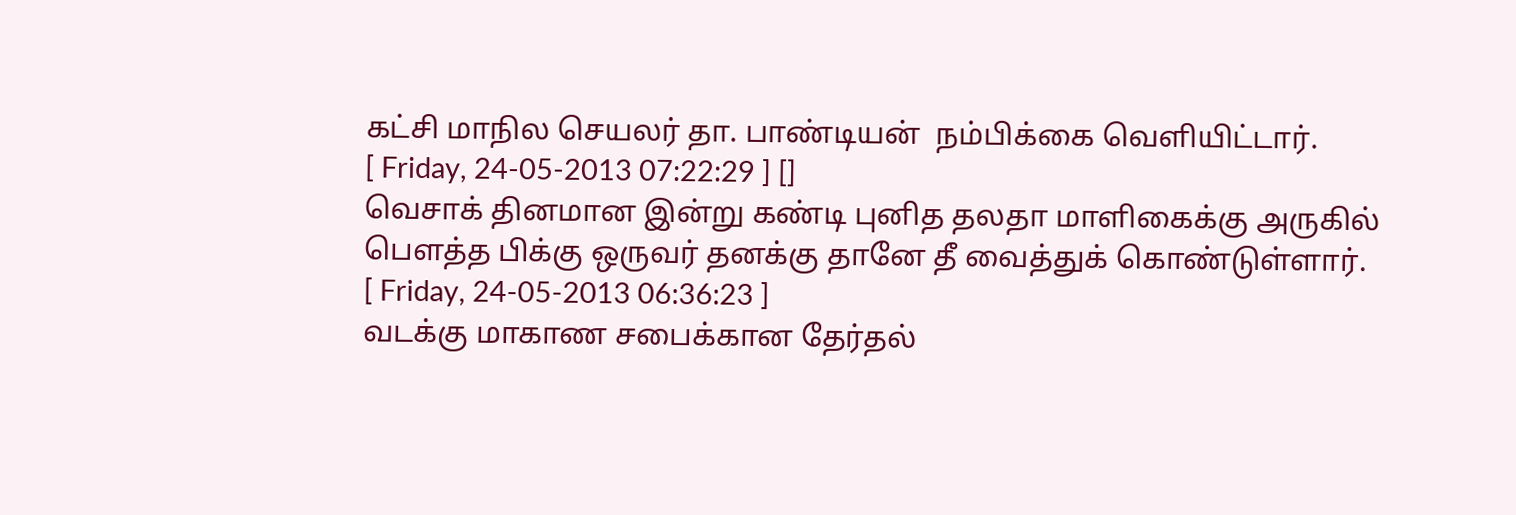கட்சி மாநில செயலர் தா. பாண்டியன்  நம்பிக்கை வெளியிட்டார்.
[ Friday, 24-05-2013 07:22:29 ] []
வெசாக் தினமான இன்று கண்டி புனித தலதா மாளிகைக்கு அருகில் பௌத்த பிக்கு ஒருவர் தனக்கு தானே தீ வைத்துக் கொண்டுள்ளார்.
[ Friday, 24-05-2013 06:36:23 ]
வடக்கு மாகாண சபைக்கான தேர்தல்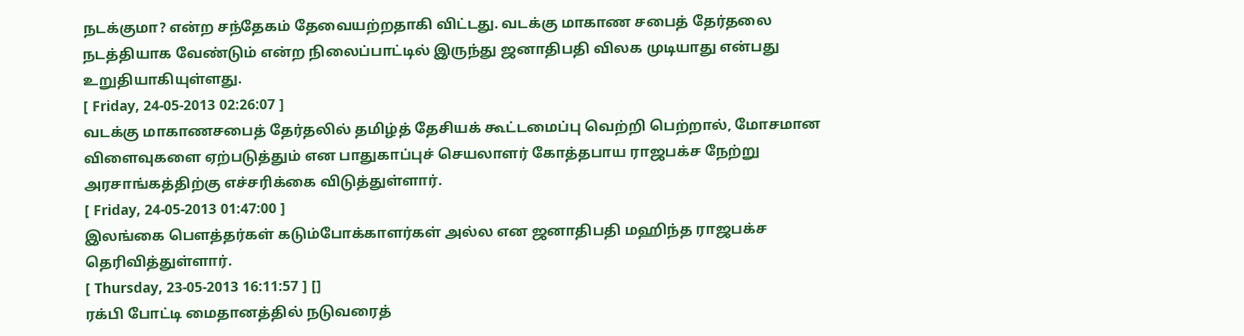நடக்குமா? என்ற சந்தேகம் தேவையற்றதாகி விட்டது. வடக்கு மாகாண சபைத் தேர்தலை நடத்தியாக வேண்டும் என்ற நிலைப்பாட்டில் இருந்து ஜனாதிபதி விலக முடியாது என்பது உறுதியாகியுள்ளது.
[ Friday, 24-05-2013 02:26:07 ]
வடக்கு மாகாணசபைத் தேர்தலில் தமிழ்த் தேசியக் கூட்டமைப்பு வெற்றி பெற்றால், மோசமான விளைவுகளை ஏற்படுத்தும் என பாதுகாப்புச் செயலாளர் கோத்தபாய ராஜபக்ச நேற்று அரசாங்கத்திற்கு எச்சரிக்கை விடுத்துள்ளார்.
[ Friday, 24-05-2013 01:47:00 ]
இலங்கை பௌத்தர்கள் கடும்போக்காளர்கள் அல்ல என ஜனாதிபதி மஹிந்த ராஜபக்ச தெரிவித்துள்ளார்.
[ Thursday, 23-05-2013 16:11:57 ] []
ரக்பி போட்டி மைதானத்தில் நடுவரைத்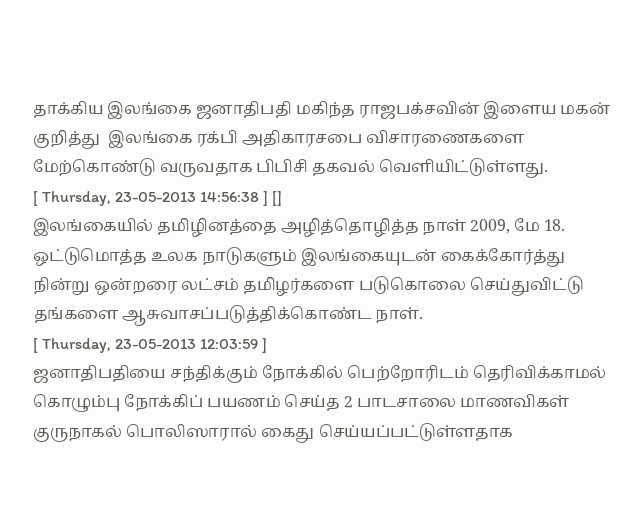தாக்கிய இலங்கை ஜனாதிபதி மகிந்த ராஜபக்சவின் இளைய மகன் குறித்து  இலங்கை ரக்பி அதிகாரசபை விசாரணைகளை மேற்கொண்டு வருவதாக பிபிசி தகவல் வெளியிட்டுள்ளது.
[ Thursday, 23-05-2013 14:56:38 ] []
இலங்கையில் தமிழினத்தை அழித்தொழித்த நாள் 2009, மே 18. ஒட்டுமொத்த உலக நாடுகளும் இலங்கையுடன் கைக்கோர்த்து நின்று ஒன்றரை லட்சம் தமிழர்களை படுகொலை செய்துவிட்டு தங்களை ஆசுவாசப்படுத்திக்கொண்ட நாள்.
[ Thursday, 23-05-2013 12:03:59 ]
ஜனாதிபதியை சந்திக்கும் நோக்கில் பெற்றோரிடம் தெரிவிக்காமல் கொழும்பு நோக்கிப் பயணம் செய்த 2 பாடசாலை மாணவிகள் குருநாகல் பொலிஸாரால் கைது செய்யப்பட்டுள்ளதாக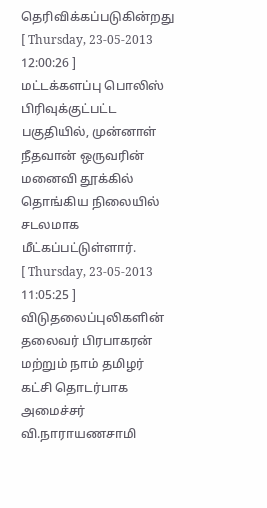தெரிவிக்கப்படுகின்றது
[ Thursday, 23-05-2013 12:00:26 ]
மட்டக்களப்பு பொலிஸ் பிரிவுக்குட்பட்ட பகுதியில், முன்னாள் நீதவான் ஒருவரின் மனைவி தூக்கில் தொங்கிய நிலையில் சடலமாக மீட்கப்பட்டுள்ளார்.
[ Thursday, 23-05-2013 11:05:25 ]
விடுதலைப்புலிகளின் தலைவர் பிரபாகரன் மற்றும் நாம் தமிழர் கட்சி தொடர்பாக அமைச்சர் வி.நாராயணசாமி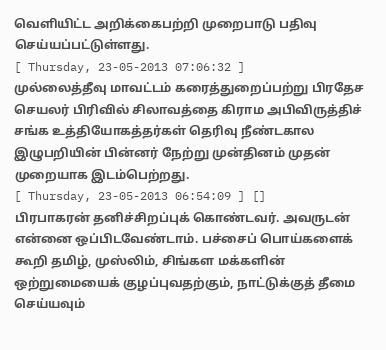வெளியிட்ட அறிக்கைபற்றி முறைபாடு பதிவு செய்யப்பட்டுள்ளது.
[ Thursday, 23-05-2013 07:06:32 ]
முல்லைத்தீவு மாவட்டம் கரைத்துறைப்பற்று பிரதேச செயலர் பிரிவில் சிலாவத்தை கிராம அபிவிருத்திச் சங்க உத்தியோகத்தர்கள் தெரிவு நீண்டகால இழுபறியின் பின்னர் நேற்று முன்தினம் முதன் முறையாக இடம்பெற்றது.
[ Thursday, 23-05-2013 06:54:09 ] []
பிரபாகரன் தனிச்சிறப்புக் கொண்டவர். அவருடன் என்னை ஒப்பிடவேண்டாம். பச்சைப் பொய்களைக் கூறி தமிழ், முஸ்லிம், சிங்கள மக்களின் ஒற்றுமையைக் குழப்புவதற்கும், நாட்டுக்குத் தீமை செய்யவும்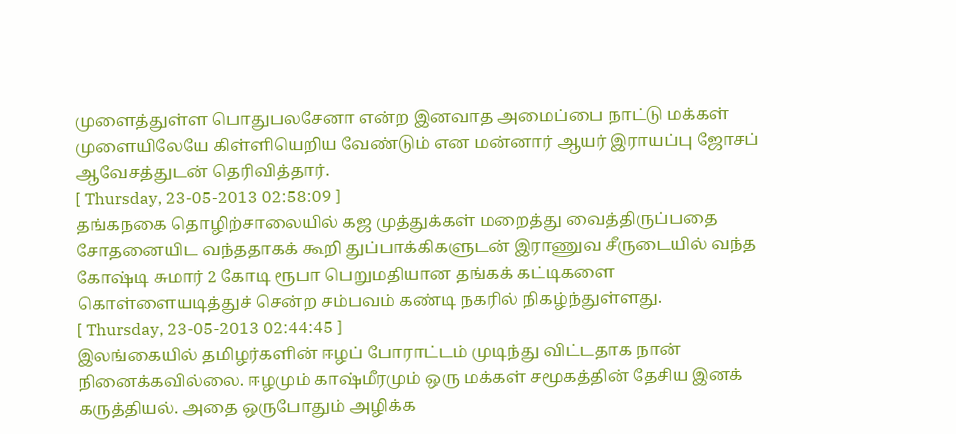முளைத்துள்ள பொதுபலசேனா என்ற இனவாத அமைப்பை நாட்டு மக்கள் முளையிலேயே கிள்ளியெறிய வேண்டும் என மன்னார் ஆயர் இராயப்பு ஜோசப் ஆவேசத்துடன் தெரிவித்தார்.
[ Thursday, 23-05-2013 02:58:09 ]
தங்கநகை தொழிற்சாலையில் கஜ முத்துக்கள் மறைத்து வைத்திருப்பதை சோதனையிட வந்ததாகக் கூறி துப்பாக்கிகளுடன் இராணுவ சீருடையில் வந்த கோஷ்டி சுமார் 2 கோடி ரூபா பெறுமதியான தங்கக் கட்டிகளை கொள்ளையடித்துச் சென்ற சம்பவம் கண்டி நகரில் நிகழ்ந்துள்ளது.
[ Thursday, 23-05-2013 02:44:45 ]
இலங்கையில் தமிழர்களின் ஈழப் போராட்டம் முடிந்து விட்டதாக நான் நினைக்கவில்லை. ஈழமும் காஷ்மீரமும் ஒரு மக்கள் சமூகத்தின் தேசிய இனக் கருத்தியல். அதை ஒருபோதும் அழிக்க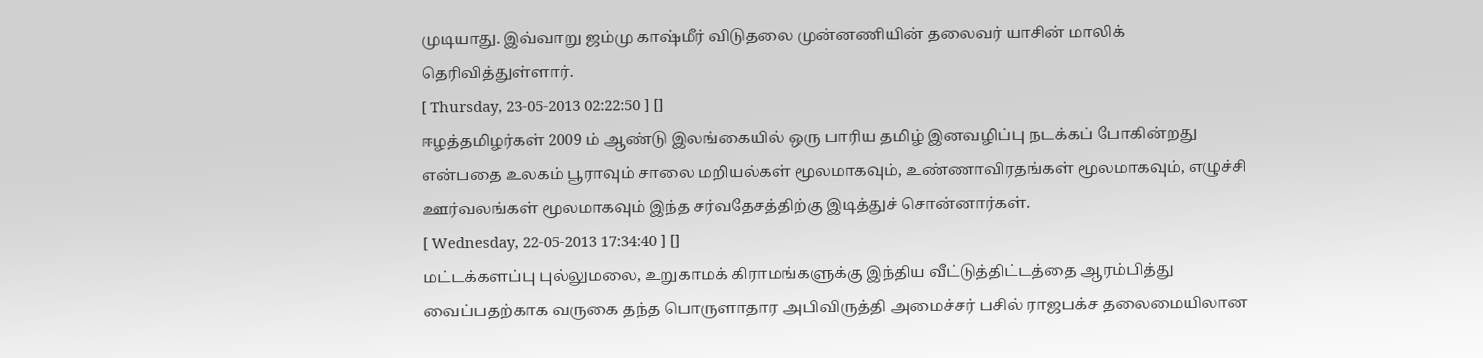முடியாது. இவ்வாறு ஜம்மு காஷ்மீர் விடுதலை முன்னணியின் தலைவர் யாசின் மாலிக் தெரிவித்துள்ளார்.
[ Thursday, 23-05-2013 02:22:50 ] []
ஈழத்தமிழர்கள் 2009 ம் ஆண்டு இலங்கையில் ஒரு பாரிய தமிழ் இனவழிப்பு நடக்கப் போகின்றது என்பதை உலகம் பூராவும் சாலை மறியல்கள் மூலமாகவும், உண்ணாவிரதங்கள் மூலமாகவும், எழுச்சி ஊர்வலங்கள் மூலமாகவும் இந்த சர்வதேசத்திற்கு இடித்துச் சொன்னார்கள்.
[ Wednesday, 22-05-2013 17:34:40 ] []
மட்டக்களப்பு புல்லுமலை, உறுகாமக் கிராமங்களுக்கு இந்திய வீட்டுத்திட்டத்தை ஆரம்பித்து வைப்பதற்காக வருகை தந்த பொருளாதார அபிவிருத்தி அமைச்சர் பசில் ராஜபக்ச தலைமையிலான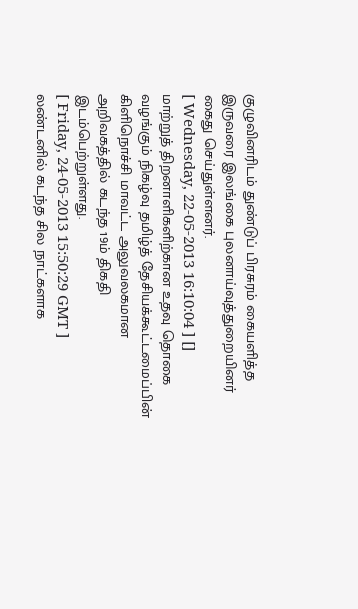குழுவினரிடம் துண்டுப் பிரசுரம் கையளித்த இருவரை இலங்கை புலனாய்வுத்துறையினர் கைது செய்துள்ளனர்.
[ Wednesday, 22-05-2013 16:10:04 ] []
மாற்றுத் திறனாளிகளிற்கான உதவு தொகை வழங்கும் நிகழ்வு தமிழ்த் தேசியக்கூட்டமைப்பின் கிளிநொச்சி மாவட்ட அலுவலகமான அறிவகத்தில் கடந்த 19ம் திகதி  இடம்பெற்றுள்ளது.
[ Friday, 24-05-2013 15:50:29 GMT ]
லண்டனில் கடந்த சில நாட்களாக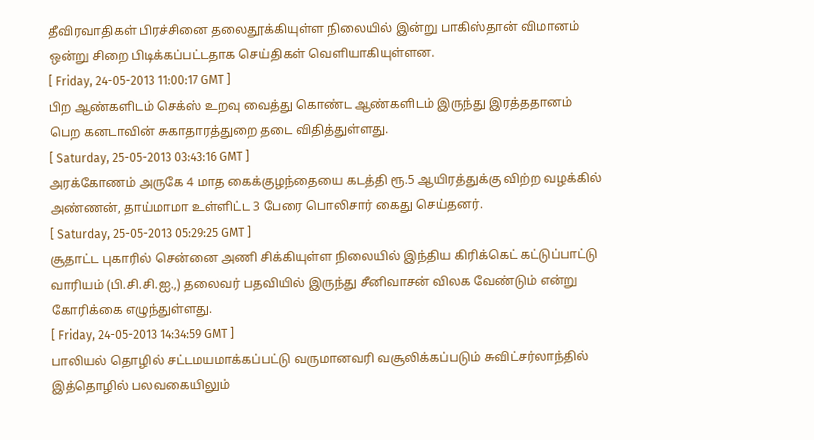தீவிரவாதிகள் பிரச்சினை தலைதூக்கியுள்ள நிலையில் இன்று பாகிஸ்தான் விமானம் ஒன்று சிறை பிடிக்கப்பட்டதாக செய்திகள் வெளியாகியுள்ளன.
[ Friday, 24-05-2013 11:00:17 GMT ]
பிற ஆண்களிடம் செக்ஸ் உறவு வைத்து கொண்ட ஆண்களிடம் இருந்து இரத்ததானம் பெற கனடாவின் சுகாதாரத்துறை தடை விதித்துள்ளது.
[ Saturday, 25-05-2013 03:43:16 GMT ]
அரக்கோணம் அருகே 4 மாத கைக்குழந்தையை கடத்தி ரூ.5 ஆயிரத்துக்கு விற்ற வழக்கில் அண்ணன், தாய்மாமா உள்ளிட்ட 3 பேரை பொலிசார் கைது செய்தனர்.
[ Saturday, 25-05-2013 05:29:25 GMT ]
சூதாட்ட புகாரில் சென்னை அணி சிக்கியுள்ள நிலையில் இந்திய கிரிக்கெட் கட்டுப்பாட்டு வாரியம் (பி.சி.சி.ஐ.,) தலைவர் பதவியில் இருந்து சீனிவாசன் விலக வேண்டும் என்று கோரிக்கை எழுந்துள்ளது.
[ Friday, 24-05-2013 14:34:59 GMT ]
பாலியல் தொழில் சட்டமயமாக்கப்பட்டு வருமானவரி வசூலிக்கப்படும் சுவிட்சர்லாந்தில் இத்தொழில் பலவகையிலும்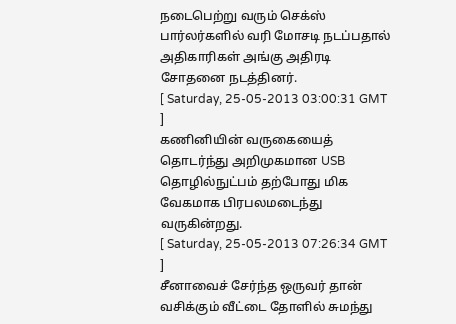நடைபெற்று வரும் செக்ஸ் பார்லர்களில் வரி மோசடி நடப்பதால் அதிகாரிகள் அங்கு அதிரடி சோதனை நடத்தினர்.
[ Saturday, 25-05-2013 03:00:31 GMT ]
கணினியின் வருகையைத் தொடர்ந்து அறிமுகமான USB தொழில்நுட்பம் தற்போது மிக வேகமாக பிரபலமடைந்து வருகின்றது.
[ Saturday, 25-05-2013 07:26:34 GMT ]
சீனாவைச் சேர்ந்த ஒருவர் தான் வசிக்கும் வீட்டை தோளில் சுமந்து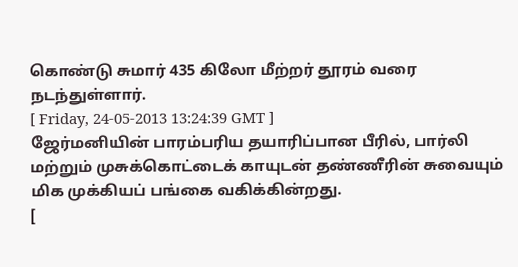கொண்டு சுமார் 435 கிலோ மீற்றர் தூரம் வரை நடந்துள்ளார்.
[ Friday, 24-05-2013 13:24:39 GMT ]
ஜேர்மனியின் பாரம்பரிய தயாரிப்பான பீரில், பார்லி மற்றும் முசுக்கொட்டைக் காயுடன் தண்ணீரின் சுவையும் மிக முக்கியப் பங்கை வகிக்கின்றது.
[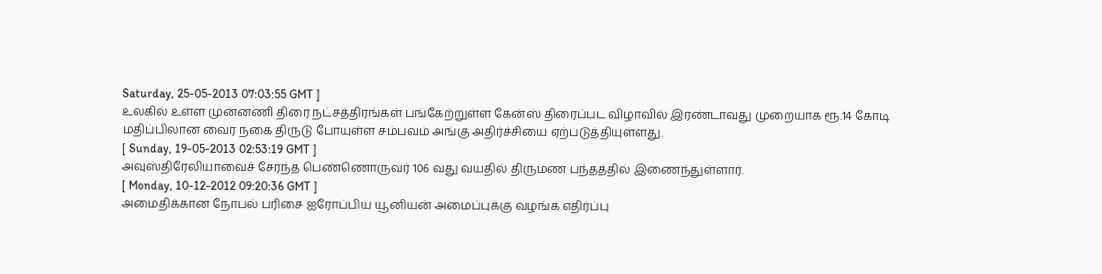Saturday, 25-05-2013 07:03:55 GMT ]
உலகில் உள்ள முன்னணி திரை நட்சத்திரங்கள் பங்கேற்றுள்ள கேன்ஸ் திரைப்பட விழாவில் இரண்டாவது முறையாக ரூ.14 கோடி மதிப்பிலான வைர நகை திருடு போயுள்ள சம்பவம் அங்கு அதிர்ச்சியை ஏற்படுத்தியுள்ளது.
[ Sunday, 19-05-2013 02:53:19 GMT ]
அவுஸ்திரேலியாவைச் சேர்ந்த பெண்ணொருவர் 106 வது வயதில் திருமண பந்தத்தில் இணைந்துள்ளார்.
[ Monday, 10-12-2012 09:20:36 GMT ]
அமைதிக்கான நோபல் பரிசை ஐரோப்பிய யூனியன் அமைப்புக்கு வழங்க எதிர்ப்பு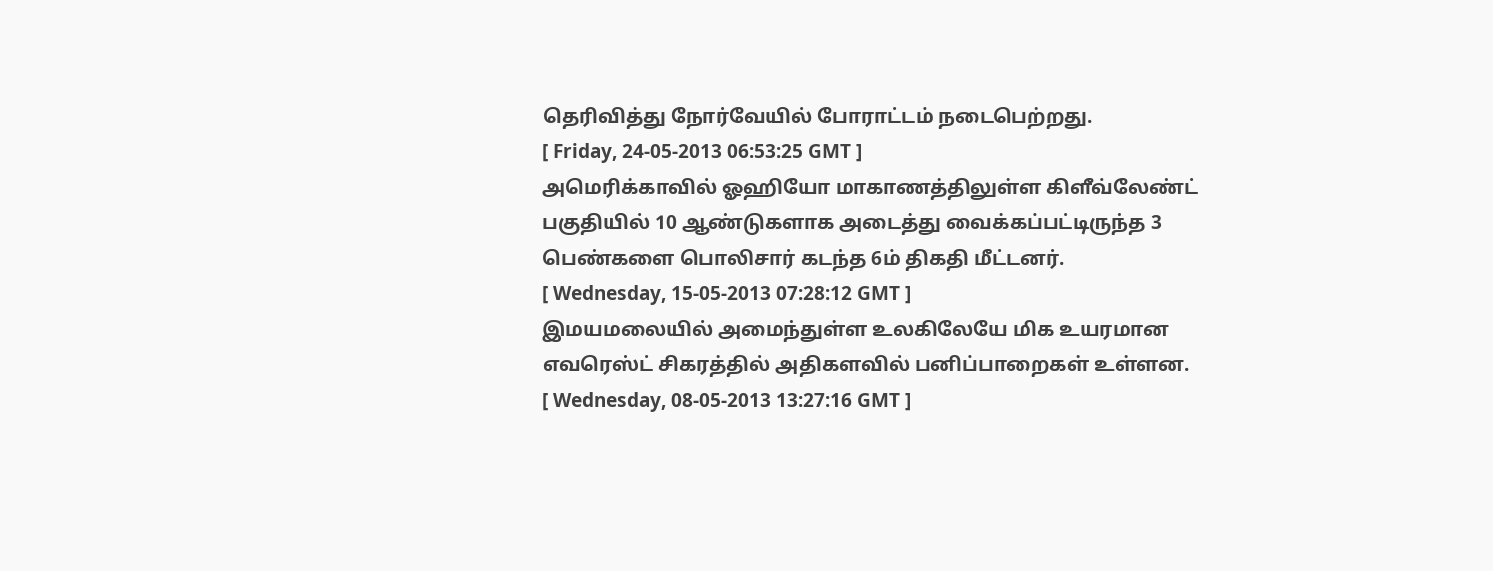தெரிவித்து நோர்வேயில் போராட்டம் நடைபெற்றது.
[ Friday, 24-05-2013 06:53:25 GMT ]
அமெரிக்காவில் ஓஹியோ மாகாணத்திலுள்ள கிளீவ்லேண்ட் பகுதியில் 10 ஆண்டுகளாக அடைத்து வைக்கப்பட்டிருந்த 3 பெண்களை பொலிசார் கடந்த 6ம் திகதி மீட்டனர்.
[ Wednesday, 15-05-2013 07:28:12 GMT ]
இமயமலையில் அமைந்துள்ள உலகிலேயே மிக உயரமான எவரெஸ்ட் சிகரத்தில் அதிகளவில் பனிப்பாறைகள் உள்ளன.
[ Wednesday, 08-05-2013 13:27:16 GMT ]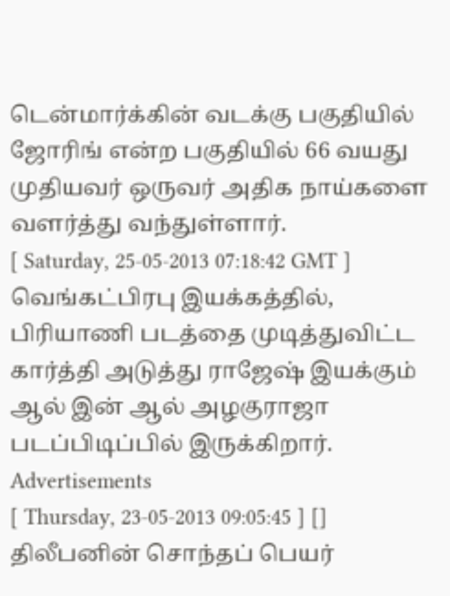டென்மார்க்கின் வடக்கு பகுதியில் ஜோரிங் என்ற பகுதியில் 66 வயது முதியவர் ஒருவர் அதிக நாய்களை வளர்த்து வந்துள்ளார்.
[ Saturday, 25-05-2013 07:18:42 GMT ]
வெங்கட்பிரபு இயக்கத்தில், பிரியாணி படத்தை முடித்துவிட்ட கார்த்தி அடுத்து ராஜேஷ் இயக்கும் ஆல் இன் ஆல் அழகுராஜா படப்பிடிப்பில் இருக்கிறார்.
Advertisements
[ Thursday, 23-05-2013 09:05:45 ] []
திலீபனின் சொந்தப் பெயர்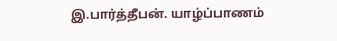இ.பார்த்தீபன். யாழ்ப்பாணம்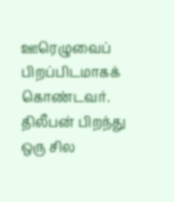ஊரெழுவைப் பிறப்பிடமாகக் கொண்டவர். திலீபன் பிறந்து ஒரு சில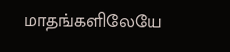மாதங்களிலேயே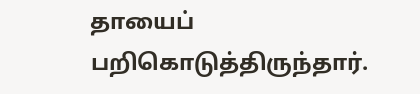தாயைப் பறிகொடுத்திருந்தார்.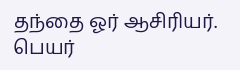தந்தை ஓர் ஆசிரியர். பெயர்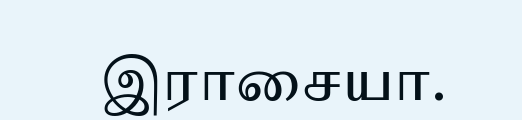இராசையா.